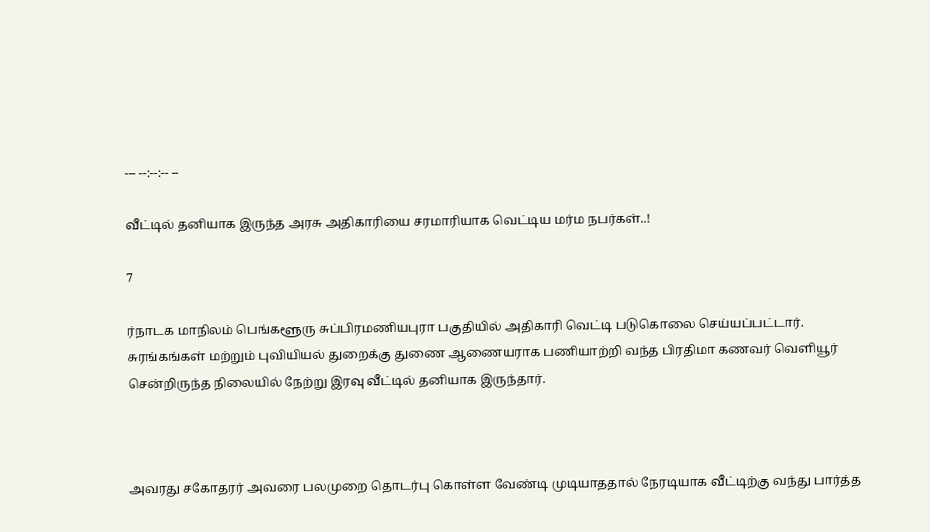--- --:--:-- --

வீட்டில் தனியாக இருந்த அரசு அதிகாரியை சரமாரியாக வெட்டிய மர்ம நபர்கள்..!

7

ர்நாடக மாநிலம் பெங்களூரு சுப்பிரமணியபுரா பகுதியில் அதிகாரி வெட்டி படுகொலை செய்யப்பட்டார். சுரங்கங்கள் மற்றும் புவியியல் துறைக்கு துணை ஆணையராக பணியாற்றி வந்த பிரதிமா கணவர் வெளியூர் சென்றிருந்த நிலையில் நேற்று இரவு வீட்டில் தனியாக இருந்தார்.



அவரது சகோதரர் அவரை பலமுறை தொடர்பு கொள்ள வேண்டி முடியாததால் நேரடியாக வீட்டிற்கு வந்து பார்த்த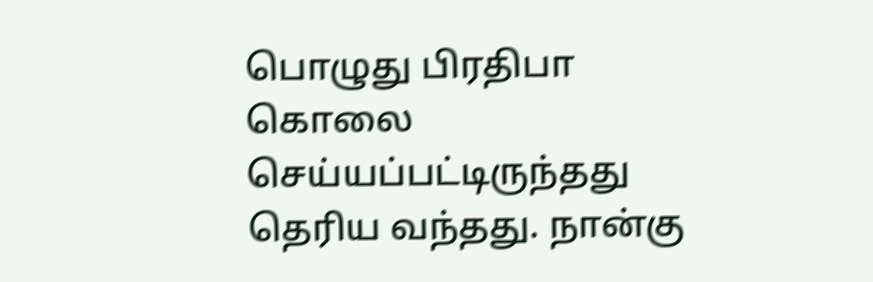பொழுது பிரதிபா கொலை செய்யப்பட்டிருந்தது தெரிய வந்தது. நான்கு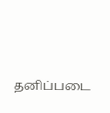தனிப்படை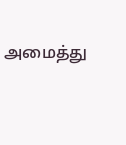அமைத்து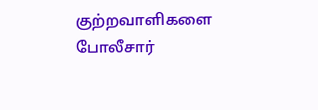குற்றவாளிகளை போலீசார்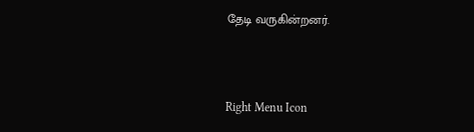தேடி வருகின்றனர்.



Right Menu Icon